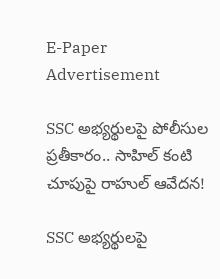E-Paper
Advertisement

SSC అభ్యర్థులపై పోలీసుల ప్రతీకారం.. సాహిల్ కంటి చూపుపై రాహుల్ ఆవేదన!

SSC అభ్యర్థులపై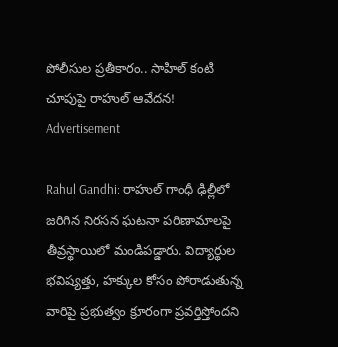పోలీసుల ప్రతీకారం.. సాహిల్ కంటి చూపుపై రాహుల్ ఆవేదన!
Advertisement

Rahul Gandhi: రాహుల్ గాంధీ ఢిల్లీలో జరిగిన నిరసన ఘటనా పరిణామాలపై తీవ్రస్థాయిలో మండిపడ్డారు. విద్యార్థుల భవిష్యత్తు, హక్కుల కోసం పోరాడుతున్న వారిపై ప్రభుత్వం క్రూరంగా ప్రవర్తిస్తోందని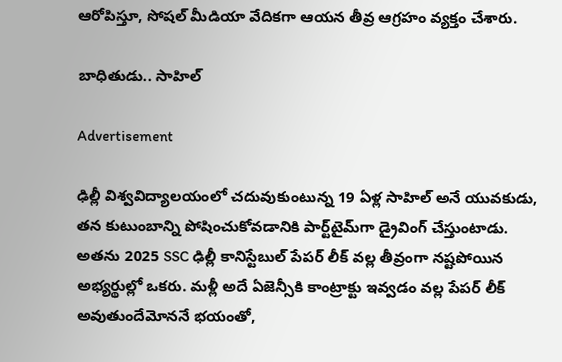ఆరోపిస్తూ, సోషల్ మీడియా వేదికగా ఆయన తీవ్ర ఆగ్రహం వ్యక్తం చేశారు.

బాధితుడు.. సాహిల్

Advertisement

ఢిల్లీ విశ్వవిద్యాలయంలో చదువుకుంటున్న 19 ఏళ్ల సాహిల్ అనే యువకుడు, తన కుటుంబాన్ని పోషించుకోవడానికి పార్ట్‌టైమ్‌గా డ్రైవింగ్ చేస్తుంటాడు. అతను 2025 SSC ఢిల్లీ కానిస్టేబుల్ పేపర్ లీక్ వల్ల తీవ్రంగా నష్టపోయిన అభ్యర్థుల్లో ఒకరు. మళ్లీ అదే ఏజెన్సీకి కాంట్రాక్టు ఇవ్వడం వల్ల పేపర్ లీక్ అవుతుందేమోననే భయంతో,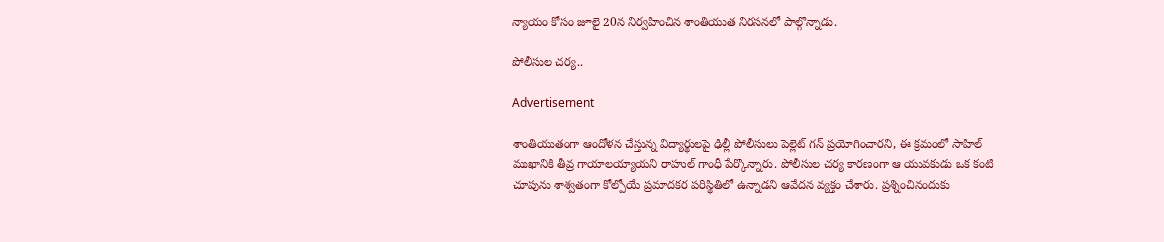న్యాయం కోసం జూలై 20న నిర్వహించిన శాంతియుత నిరసనలో పాల్గొన్నాడు.

పోలీసుల చర్య..

Advertisement

శాంతియుతంగా ఆందోళన చేస్తున్న విద్యార్థులపై ఢిల్లీ పోలీసులు పెల్లెట్ గన్ ప్రయోగించారని, ఈ క్రమంలో సాహిల్ ముఖానికి తీవ్ర గాయాలయ్యాయని రాహుల్ గాంధీ పేర్కొన్నారు. పోలీసుల చర్య కారణంగా ఆ యువకుడు ఒక కంటి చూపును శాశ్వతంగా కోల్పోయే ప్రమాదకర పరిస్థితిలో ఉన్నాడని ఆవేదన వ్యక్తం చేశారు. ప్రశ్నించినందుకు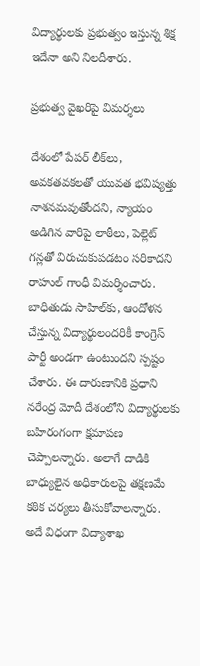విద్యార్థులకు ప్రభుత్వం ఇస్తున్న శిక్ష ఇదేనా అని నిలదీశారు.

ప్రభుత్వ వైఖరిపై విమర్శలు

దేశంలో పేపర్ లీక్‌లు, అవకతవకలతో యువత భవిష్యత్తు నాశనమవుతోందని, న్యాయం అడిగిన వారిపై లాఠీలు, పెల్లెట్ గన్లతో విరుచుకుపడటం సరికాదని రాహుల్ గాంధీ విమర్శించారు. బాధితుడు సాహిల్‌కు, ఆందోళన చేస్తున్న విద్యార్థులందరికీ కాంగ్రెస్ పార్టీ అండగా ఉంటుందని స్పష్టం చేశారు. ఈ దారుణానికి ప్రధాని నరేంద్ర మోదీ దేశంలోని విద్యార్థులకు బహిరంగంగా క్షమాపణ చెప్పాలన్నారు. అలాగే దాడికి బాధ్యులైన అధికారులపై తక్షణమే కఠిక చర్యలు తీసుకోవాలన్నారు. అదే విధంగా విద్యాశాఖ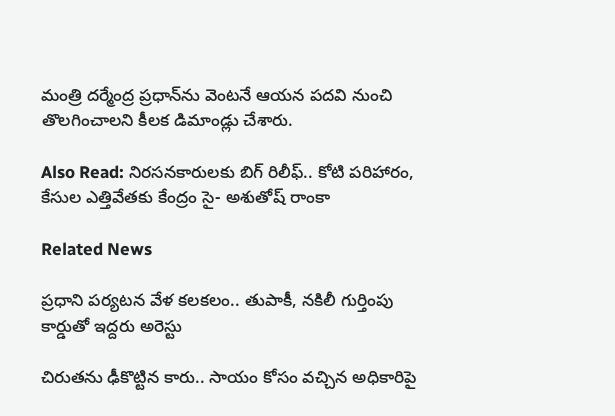మంత్రి దర్మేంద్ర ప్రధాన్‌ను వెంటనే ఆయన పదవి నుంచి తొలగించాలని కీలక డిమాండ్లు చేశారు.

Also Read: నిరసనకారులకు బిగ్ రిలీఫ్.. కోటి పరిహారం, కేసుల ఎత్తివేతకు కేంద్రం సై- అశుతోష్ రాంకా

Related News

ప్రధాని పర్యటన వేళ కలకలం.. తుపాకీ, నకిలీ గుర్తింపు కార్డుతో ఇద్దరు అరెస్టు

చిరుతను ఢీకొట్టిన కారు.. సాయం కోసం వచ్చిన అధికారిపై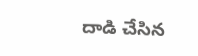దాడి చేసిన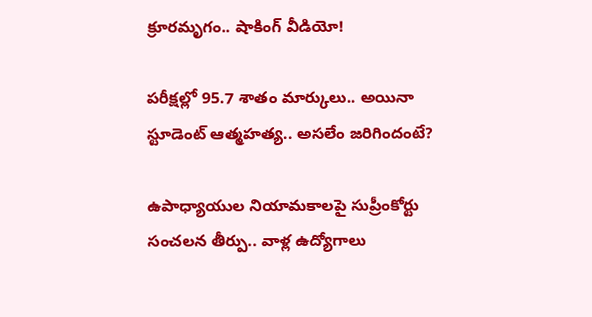క్రూరమృగం.. షాకింగ్ వీడియో!

పరీక్షల్లో 95.7 శాతం మార్కులు.. అయినా స్టూడెంట్ ఆత్మహత్య.. అసలేం జరిగిందంటే?

ఉపాధ్యాయుల నియామకాలపై సుప్రీంకోర్టు సంచలన తీర్పు.. వాళ్ల ఉద్యోగాలు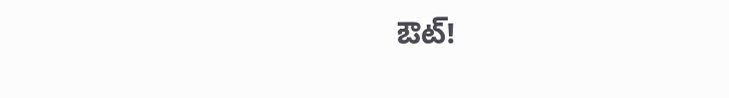ఔట్!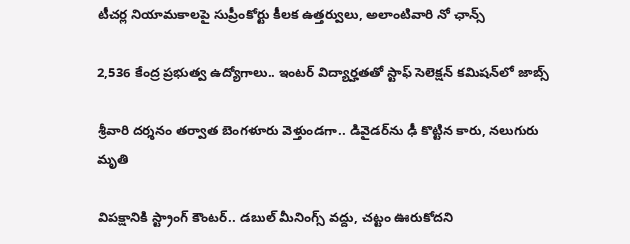టీచర్ల నియామకాలపై సుప్రీంకోర్టు కీలక ఉత్తర్వులు, అలాంటివారి నో ఛాన్స్

2,536 కేంద్ర ప్రభుత్వ ఉద్యోగాలు.. ఇంటర్ విద్యార్హతతో స్టాఫ్ సెలెక్షన్ కమిషన్‌లో జాబ్స్

శ్రీవారి దర్శనం తర్వాత బెంగళూరు వెళ్తుండగా.. డివైడర్‌ను ఢీ కొట్టిన కారు, నలుగురు మృతి

విపక్షానికి స్ట్రాంగ్ కౌంటర్.. డబుల్ మీనింగ్స్ వద్దు, చట్టం ఊరుకోదని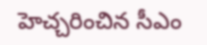హెచ్చరించిన సీఎం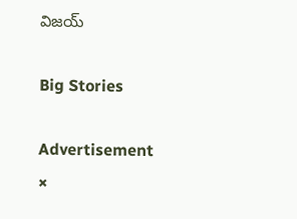విజయ్

Big Stories

Advertisement
×